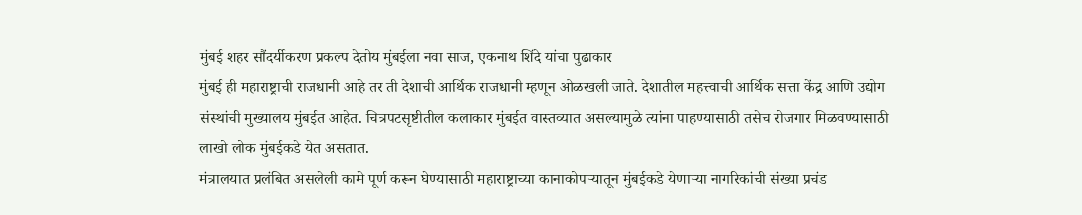मुंबई शहर सौंदर्यीकरण प्रकल्प देतोय मुंबईला नवा साज, एकनाथ शिंदे यांचा पुढाकार
मुंबई ही महाराष्ट्राची राजधानी आहे तर ती देशाची आर्थिक राजधानी म्हणून ओळखली जाते. देशातील महत्त्वाची आर्थिक सत्ता केंद्र आणि उद्योग संस्थांची मुख्यालय मुंबईत आहेत. चित्रपटसृष्टीतील कलाकार मुंबईत वास्तव्यात असल्यामुळे त्यांना पाहण्यासाठी तसेच रोजगार मिळवण्यासाठी लाखो लोक मुंबईकडे येत असतात.
मंत्रालयात प्रलंबित असलेली कामे पूर्ण करून घेण्यासाठी महाराष्ट्राच्या कानाकोपऱ्यातून मुंबईकडे येणाऱ्या नागरिकांची संख्या प्रचंड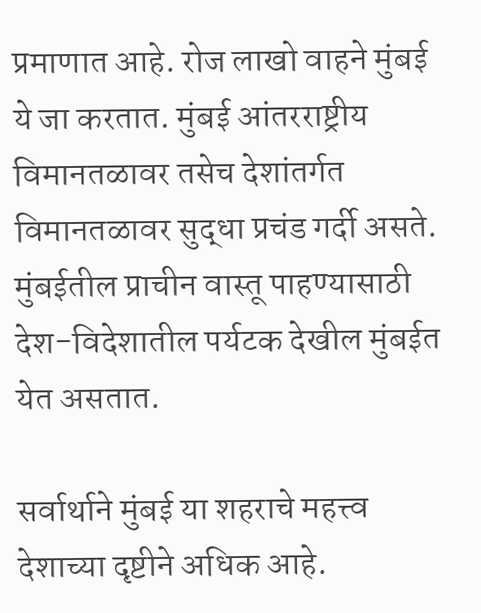प्रमाणात आहे. रोज लाखो वाहने मुंबई ये जा करतात. मुंबई आंतरराष्ट्रीय विमानतळावर तसेच देशांतर्गत विमानतळावर सुद्धा प्रचंड गर्दी असते. मुंबईतील प्राचीन वास्तू पाहण्यासाठी देश-विदेशातील पर्यटक देखील मुंबईत येत असतात.

सर्वार्थाने मुंबई या शहराचे महत्त्व देशाच्या दृष्टीने अधिक आहे.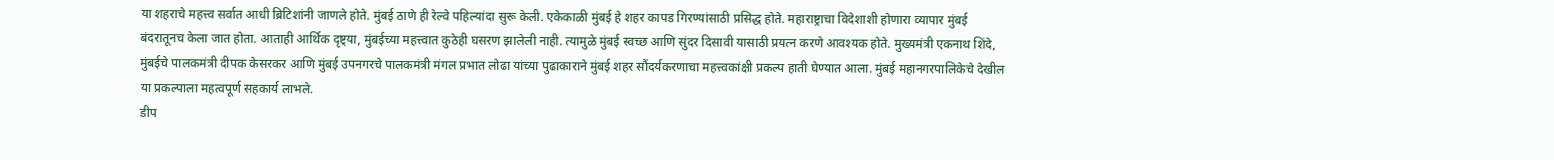या शहराचे महत्त्व सर्वात आधी ब्रिटिशांनी जाणले होते. मुंबई ठाणे ही रेल्वे पहिल्यांदा सुरू केली. एकेकाळी मुंबई हे शहर कापड गिरण्यांसाठी प्रसिद्ध होते. महाराष्ट्राचा विदेशाशी होणारा व्यापार मुंबई बंदरातूनच केला जात होता. आताही आर्थिक दृष्ट्या, मुंबईच्या महत्त्वात कुठेही घसरण झालेली नाही. त्यामुळे मुंबई स्वच्छ आणि सुंदर दिसावी यासाठी प्रयत्न करणे आवश्यक होते. मुख्यमंत्री एकनाथ शिंदे, मुंबईचे पालकमंत्री दीपक केसरकर आणि मुंबई उपनगरचे पालकमंत्री मंगल प्रभात लोढा यांच्या पुढाकाराने मुंबई शहर सौंदर्यकरणाचा महत्त्वकांक्षी प्रकल्प हाती घेण्यात आला. मुंबई महानगरपालिकेचे देखील या प्रकल्पाला महत्वपूर्ण सहकार्य लाभले.
डीप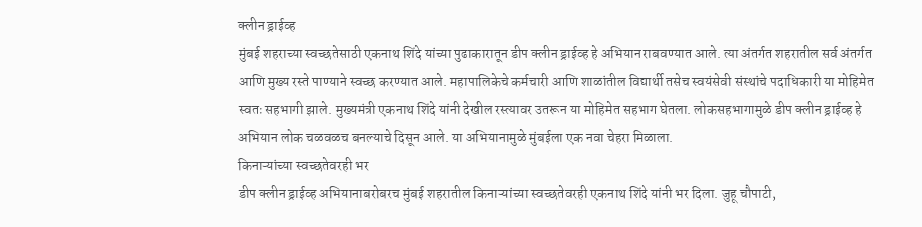क्लीन ड्राईव्ह
मुंबई शहराच्या स्वच्छतेसाठी एकनाथ शिंदे यांच्या पुढाकारातून डीप क्लीन ड्राईव्ह हे अभियान राबवण्यात आले. त्या अंतर्गत शहरातील सर्व अंतर्गत आणि मुख्य रस्ते पाण्याने स्वच्छ करण्यात आले. महापालिकेचे कर्मचारी आणि शाळांतील विद्यार्थी तसेच स्वयंसेवी संस्थांचे पदाधिकारी या मोहिमेत स्वतः सहभागी झाले. मुख्यमंत्री एकनाथ शिंदे यांनी देखील रस्त्यावर उतरून या मोहिमेत सहभाग घेतला. लोकसहभागामुळे डीप क्लीन ड्राईव्ह हे अभियान लोक चळवळच बनल्याचे दिसून आले. या अभियानामुळे मुंबईला एक नवा चेहरा मिळाला.
किनाऱ्यांच्या स्वच्छतेवरही भर
डीप क्लीन ड्राईव्ह अभियानाबरोबरच मुंबई शहरातील किनाऱ्यांच्या स्वच्छतेवरही एकनाथ शिंदे यांनी भर दिला. जुहू चौपाटी,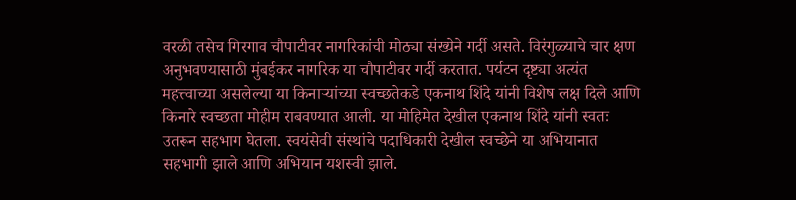वरळी तसेच गिरगाव चौपाटीवर नागरिकांची मोठ्या संख्येने गर्दी असते. विरंगुळ्याचे चार क्षण अनुभवण्यासाठी मुंबईकर नागरिक या चौपाटीवर गर्दी करतात. पर्यटन दृष्ट्या अत्यंत महत्त्वाच्या असलेल्या या किनाऱ्यांच्या स्वच्छतेकडे एकनाथ शिंदे यांनी विशेष लक्ष दिले आणि किनारे स्वच्छता मोहीम राबवण्यात आली. या मोहिमेत देखील एकनाथ शिंदे यांनी स्वतः उतरून सहभाग घेतला. स्वयंसेवी संस्थांचे पदाधिकारी देखील स्वच्छेने या अभियानात सहभागी झाले आणि अभियान यशस्वी झाले.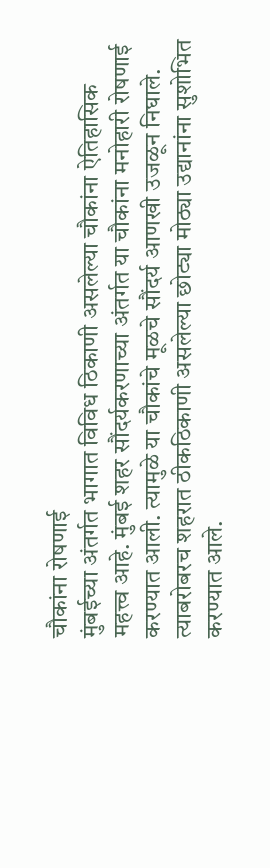चौकांना रोषणाई
मुंबईच्या अंतर्गत भागात विविध ठिकाणी असलेल्या चौकांना ऐतिहासिक महत्त्व आहे. मुंबई शहर सौंदर्यकरणाच्या अंतर्गत या चौकांना मनोहारी रोषणाई करण्यात आली. त्यामुळे या चौकांचे मूळचे सौंदर्य आणखी उजळून निघाले. त्याबरोबरच शहरात ठीकठिकाणी असलेल्या छोट्या मोठ्या उद्यानांना सुशोभित करण्यात आले.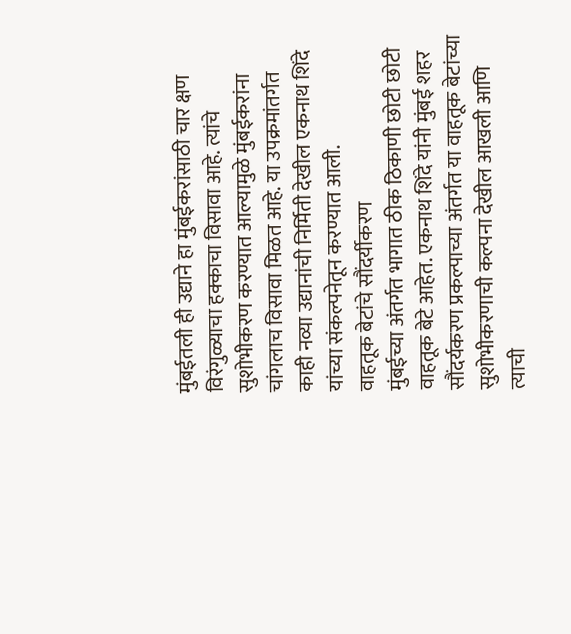मुंबईतली ही उद्याने हा मुंबईकरांसाठी चार क्षण विरंगुळ्याचा हक्काचा विसावा आहे. त्यांचे सुशोभीकरण करण्यात आल्यामुळे मुंबईकरांना चांगलाच विसावा मिळत आहे. या उपक्रमांतर्गत काही नव्या उद्यानांची निर्मिती देखील एकनाथ शिंदे यांच्या संकल्पनेतून करण्यात आली.
वाहतूक बेटांचे सौंदर्यीकरण
मुंबईच्या अंतर्गत भागात ठीक ठिकाणी छोटी छोटी वाहतूक बेटे आहेत. एकनाथ शिंदे यांनी मुंबई शहर सौंदर्यकरण प्रकल्पाच्या अंतर्गत या वाहतूक बेटांच्या सुशोभीकरणाची कल्पना देखील आखली आणि त्याची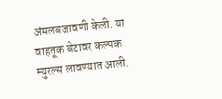अंमलबजावणी केली. या वाहतूक बेटावर कल्पक म्युरल्स लावण्यात आली.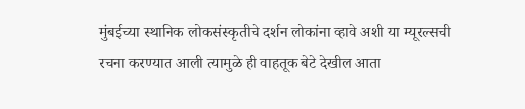मुंबईच्या स्थानिक लोकसंस्कृतीचे दर्शन लोकांना व्हावे अशी या म्यूरल्सची रचना करण्यात आली त्यामुळे ही वाहतूक बेटे देखील आता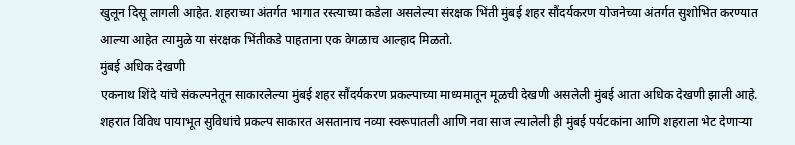खुलून दिसू लागली आहेत. शहराच्या अंतर्गत भागात रस्त्याच्या कडेला असलेल्या संरक्षक भिंती मुंबई शहर सौंदर्यकरण योजनेच्या अंतर्गत सुशोभित करण्यात आल्या आहेत त्यामुळे या संरक्षक भिंतीकडे पाहताना एक वेगळाच आल्हाद मिळतो.
मुंबई अधिक देखणी
एकनाथ शिंदे यांचे संकल्पनेतून साकारलेल्या मुंबई शहर सौंदर्यकरण प्रकल्पाच्या माध्यमातून मूळची देखणी असलेली मुंबई आता अधिक देखणी झाली आहे. शहरात विविध पायाभूत सुविधांचे प्रकल्प साकारत असतानाच नव्या स्वरूपातली आणि नवा साज ल्यालेली ही मुंबई पर्यटकांना आणि शहराला भेट देणाऱ्या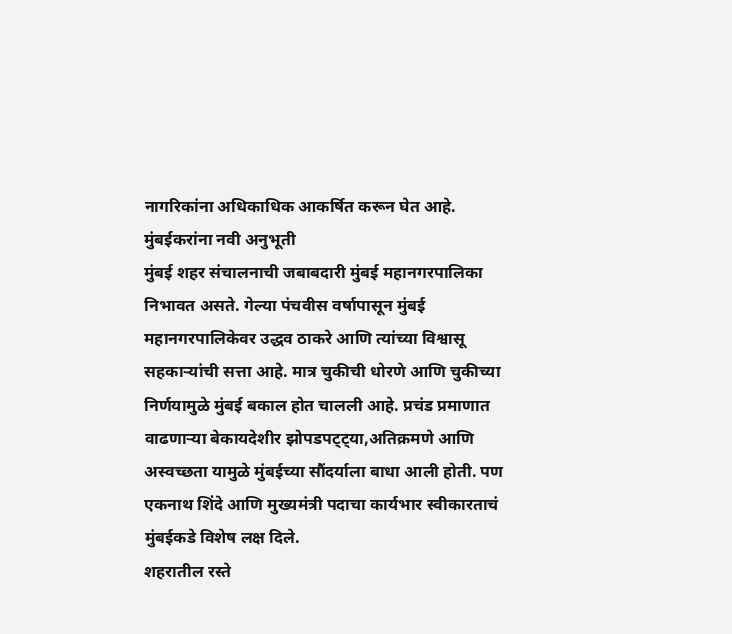नागरिकांना अधिकाधिक आकर्षित करून घेत आहे.
मुंबईकरांना नवी अनुभूती
मुंबई शहर संचालनाची जबाबदारी मुंबई महानगरपालिका निभावत असते. गेल्या पंचवीस वर्षापासून मुंबई महानगरपालिकेवर उद्धव ठाकरे आणि त्यांच्या विश्वासू सहकाऱ्यांची सत्ता आहे. मात्र चुकीची धोरणे आणि चुकीच्या निर्णयामुळे मुंबई बकाल होत चालली आहे. प्रचंड प्रमाणात वाढणाऱ्या बेकायदेशीर झोपडपट्ट्या,अतिक्रमणे आणि अस्वच्छता यामुळे मुंबईच्या सौंदर्याला बाधा आली होती. पण एकनाथ शिंदे आणि मुख्यमंत्री पदाचा कार्यभार स्वीकारताचं मुंबईकडे विशेष लक्ष दिले.
शहरातील रस्ते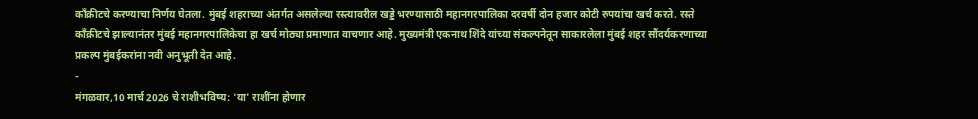काँक्रीटचे करण्याचा निर्णय घेतला. मुंबई शहराच्या अंतर्गत असलेल्या रस्त्यावरील खड्डे भरण्यासाठी महानगरपालिका दरवर्षी दोन हजार कोटी रुपयांचा खर्च करते. रस्ते काँक्रीटचे झाल्यानंतर मुंबई महानगरपालिकेचा हा खर्च मोठ्या प्रमाणात वाचणार आहे. मुख्यमंत्री एकनाथ शिंदे यांच्या संकल्पनेतून साकारलेला मुंबई शहर सौंदर्यकरणाच्या प्रकल्प मुंबईकरांना नवी अनुभूती देत आहे.
-
मंगळवार,10 मार्च 2026 चे राशीभविष्य: 'या' राशींना होणार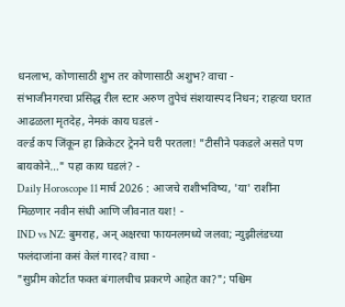धनलाभ, कोणासाठी शुभ तर कोणासाठी अशुभ? वाचा -
संभाजीनगरचा प्रसिद्ध रील स्टार अरुण तुपेचं संशयास्पद निधन; राहत्या घरात आढळला मृतदेह, नेमकं काय घडलं -
वर्ल्ड कप जिंकून हा क्रिकेटर ट्रेनने घरी परतला! "टीसीने पकडले असते पण बायकोने..." पहा काय घडलं? -
Daily Horoscope 11 मार्च 2026 : आजचे राशीभविष्य, 'या' राशींना मिळणार नवीन संधी आणि जीवनात यश! -
IND vs NZ: बुमराह, अन् अक्षरचा फायनलमध्ये जलवा; न्युझीलंडच्या फलंदाजांना कसं केलं गारद? वाचा -
"सुप्रीम कोर्टात फक्त बंगालचीच प्रकरणे आहेत का?"; पश्चिम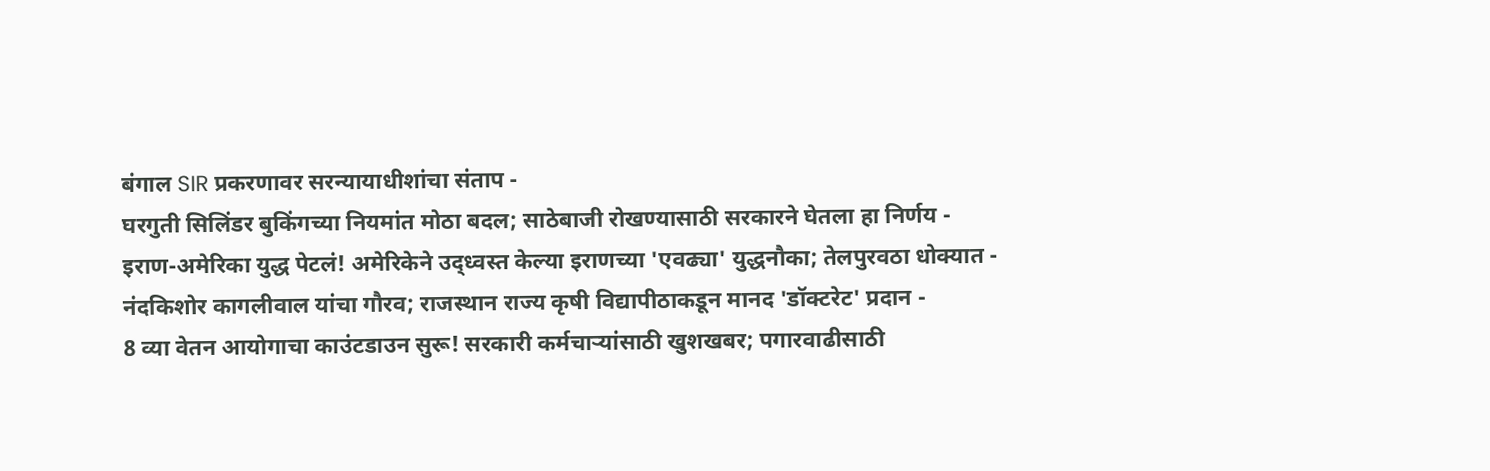बंगाल SIR प्रकरणावर सरन्यायाधीशांचा संताप -
घरगुती सिलिंडर बुकिंगच्या नियमांत मोठा बदल; साठेबाजी रोखण्यासाठी सरकारने घेतला हा निर्णय -
इराण-अमेरिका युद्ध पेटलं! अमेरिकेने उद्ध्वस्त केल्या इराणच्या 'एवढ्या' युद्धनौका; तेलपुरवठा धोक्यात -
नंदकिशोर कागलीवाल यांचा गौरव; राजस्थान राज्य कृषी विद्यापीठाकडून मानद 'डॉक्टरेट' प्रदान -
8 व्या वेतन आयोगाचा काउंटडाउन सुरू! सरकारी कर्मचाऱ्यांसाठी खुशखबर; पगारवाढीसाठी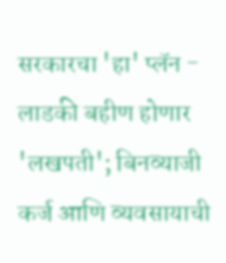सरकारचा 'हा' प्लॅन -
लाडकी बहीण होणार 'लखपती'; बिनव्याजी कर्ज आणि व्यवसायाची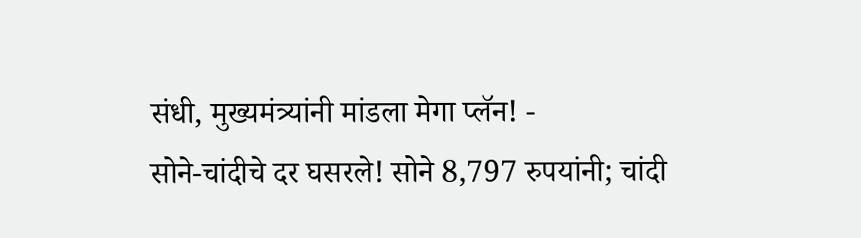संधी, मुख्यमंत्र्यांनी मांडला मेगा प्लॅन! -
सोने-चांदीचे दर घसरले! सोने 8,797 रुपयांनी; चांदी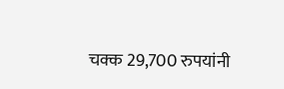चक्क 29,700 रुपयांनी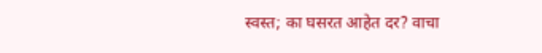स्वस्त; का घसरत आहेत दर? वाचा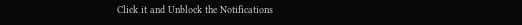Click it and Unblock the Notifications